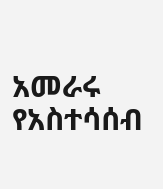አመራሩ የአስተሳሰብ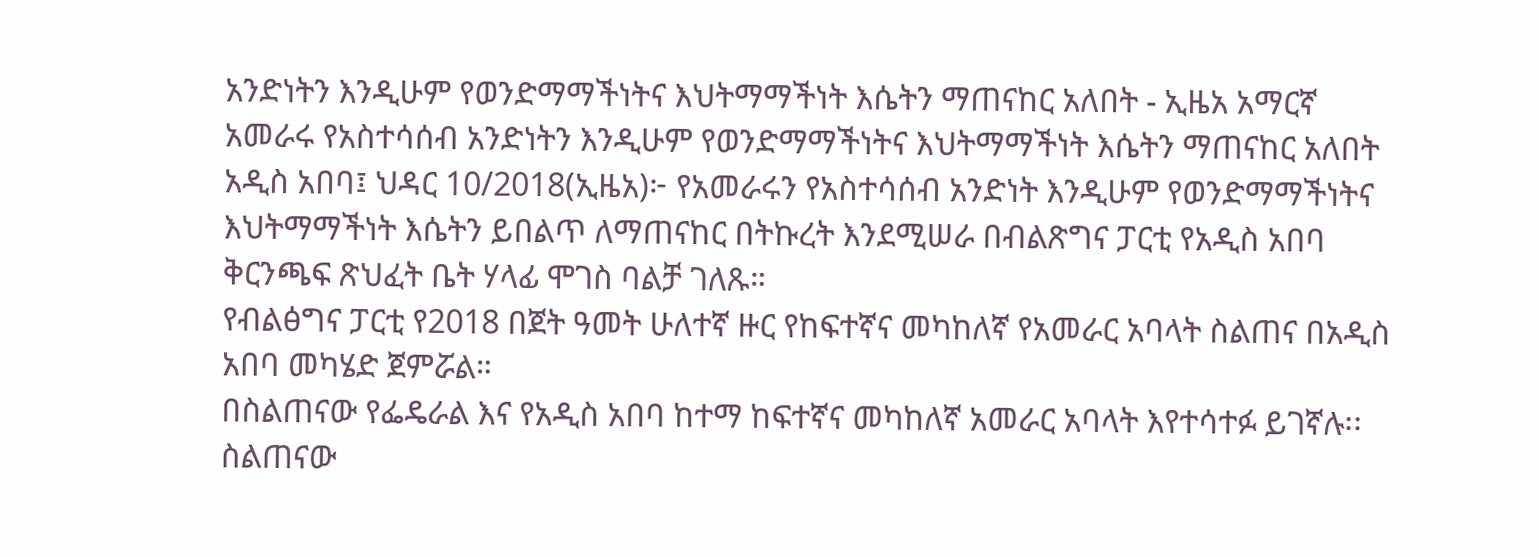አንድነትን እንዲሁም የወንድማማችነትና እህትማማችነት እሴትን ማጠናከር አለበት - ኢዜአ አማርኛ
አመራሩ የአስተሳሰብ አንድነትን እንዲሁም የወንድማማችነትና እህትማማችነት እሴትን ማጠናከር አለበት
አዲስ አበባ፤ ህዳር 10/2018(ኢዜአ)፦ የአመራሩን የአስተሳሰብ አንድነት እንዲሁም የወንድማማችነትና እህትማማችነት እሴትን ይበልጥ ለማጠናከር በትኩረት እንደሚሠራ በብልጽግና ፓርቲ የአዲስ አበባ ቅርንጫፍ ጽህፈት ቤት ሃላፊ ሞገስ ባልቻ ገለጹ።
የብልፅግና ፓርቲ የ2018 በጀት ዓመት ሁለተኛ ዙር የከፍተኛና መካከለኛ የአመራር አባላት ስልጠና በአዲስ አበባ መካሄድ ጀምሯል።
በስልጠናው የፌዴራል እና የአዲስ አበባ ከተማ ከፍተኛና መካከለኛ አመራር አባላት እየተሳተፉ ይገኛሉ፡፡
ስልጠናው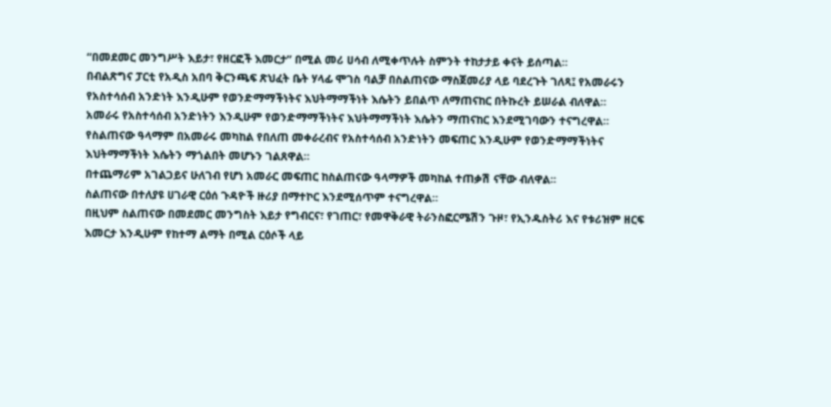“በመደመር መንግሥት እይታ፣ የዘርፎች እመርታ” በሚል መሪ ሀሳብ ለሚቀጥሉት ስምንት ተከታታይ ቀናት ይሰጣል።
በብልጽግና ፓርቲ የአዲስ አበባ ቅርንጫፍ ጽህፈት ቤት ሃላፊ ሞገስ ባልቻ በስልጠናው ማስጀመሪያ ላይ ባደረጉት ገለጻ፤ የአመራሩን የአስተሳሰብ አንድነት እንዲሁም የወንድማማችነትና እህትማማችነት እሴትን ይበልጥ ለማጠናከር በትኩረት ይሠራል ብለዋል።
አመራሩ የአስተሳሰብ አንድነትን እንዲሁም የወንድማማችነትና እህትማማችነት እሴትን ማጠናከር እንደሚገባውን ተናግረዋል።
የስልጠናው ዓላማም በአመራሩ መካከል የበለጠ መቀራረብና የአስተሳሰብ አንድነትን መፍጠር እንዲሁም የወንድማማችነትና እህትማማችነት እሴትን ማጎልበት መሆኑን ገልጸዋል።
በተጨማሪም አገልጋይና ሁለገብ የሆነ አመራር መፍጠር ከስልጠናው ዓላማዎች መካከል ተጠቃሽ ናቸው ብለዋል፡፡
ስልጠናው በተለያዩ ሀገራዊ ርዕሰ ጉዳዮች ዙሪያ በማተኮር እንደሚሰጥም ተናግረዋል።
በዚህም ስልጠናው በመደመር መንግስት እይታ የግብርና፣ የገጠር፣ የመዋቅራዊ ትራንስፎርሜሽን ጉዞ፣ የኢንዱስትሪ እና የቱሪዝም ዘርፍ እመርታ እንዲሁም የከተማ ልማት በሚል ርዕሶች ላይ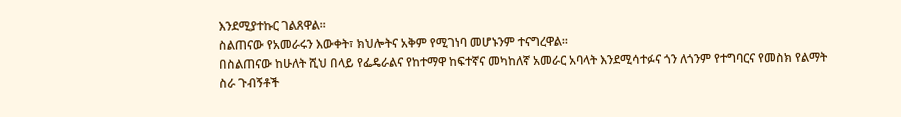እንደሚያተኩር ገልጸዋል፡፡
ስልጠናው የአመራሩን እውቀት፣ ክህሎትና አቅም የሚገነባ መሆኑንም ተናግረዋል፡፡
በስልጠናው ከሁለት ሺህ በላይ የፌዴራልና የከተማዋ ከፍተኛና መካከለኛ አመራር አባላት እንደሚሳተፉና ጎን ለጎንም የተግባርና የመስክ የልማት ስራ ጉብኝቶች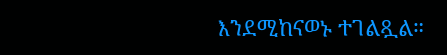እንደሚከናወኑ ተገልጿል።